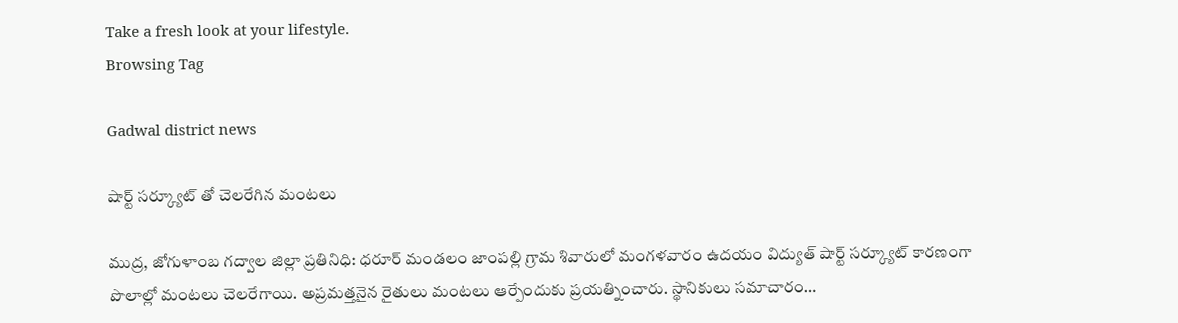Take a fresh look at your lifestyle.
Browsing Tag

Gadwal district news

షార్ట్ సర్క్యూట్ తో చెలరేగిన మంటలు

ముద్ర, జోగుళాంబ గద్వాల‌ జిల్లా ప్రతినిధి: ధరూర్ మండలం జాంపల్లి గ్రామ శివారులో మంగళవారం ఉదయం విద్యుత్ షార్ట్ సర్క్యూట్ కారణంగా పొలాల్లో మంటలు చెలరేగాయి. అప్రమత్తనైన రైతులు మంటలు ఆర్పేందుకు ప్రయత్నించారు. స్థానికులు సమాచారం…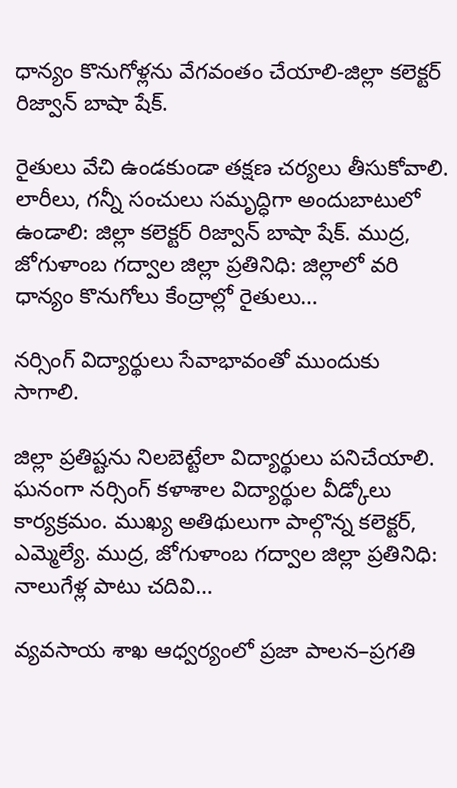ధాన్యం కొనుగోళ్లను వేగవంతం చేయాలి-జిల్లా కలెక్టర్ రిజ్వాన్ బాషా షేక్.

రైతులు వేచి ఉండకుండా తక్షణ చర్యలు తీసుకోవాలి. లారీలు, గన్నీ సంచులు సమృద్ధిగా అందుబాటులో ఉండాలి: జిల్లా కలెక్టర్ రిజ్వాన్ బాషా షేక్. ముద్ర, జోగుళాంబ గద్వాల‌ జిల్లా ప్రతినిధి: జిల్లాలో వరి ధాన్యం కొనుగోలు కేంద్రాల్లో రైతులు…

నర్సింగ్ విద్యార్థులు సేవాభావంతో ముందుకు సాగాలి.

జిల్లా ప్రతిష్టను నిలబెట్టేలా విద్యార్థులు పనిచేయాలి. ఘనంగా నర్సింగ్ కళాశాల విద్యార్థుల వీడ్కోలు కార్యక్రమం. ముఖ్య అతిథులుగా పాల్గొన్న కలెక్టర్, ఎమ్మెల్యే. ముద్ర, జోగుళాంబ గద్వాల‌ జిల్లా ప్రతినిధి: నాలుగేళ్ల పాటు చదివి…

వ్యవసాయ శాఖ ఆధ్వర్యంలో ప్రజా పాలన–ప్రగతి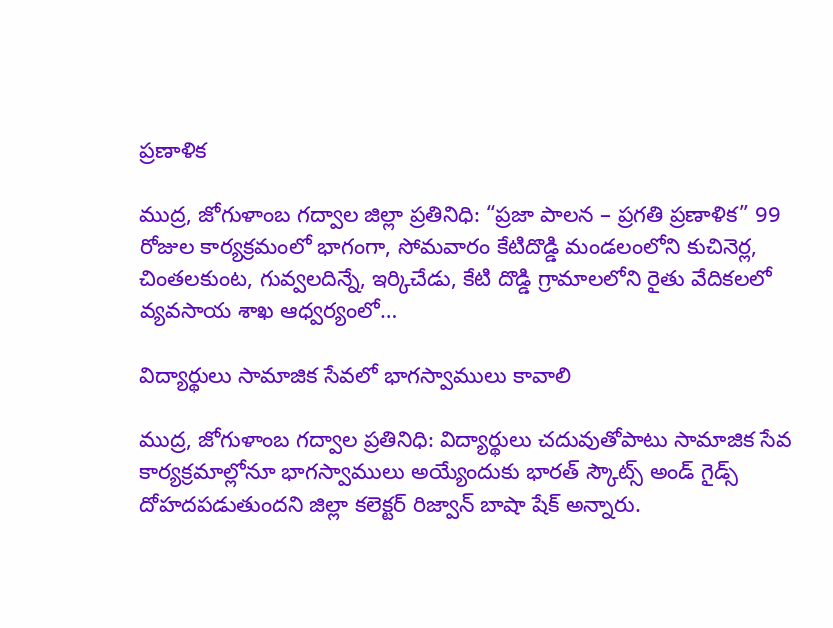ప్రణాళిక

ముద్ర, జోగుళాంబ గద్వాల‌ జిల్లా ప్రతినిధి: “ప్రజా పాలన – ప్రగతి ప్రణాళిక” 99 రోజుల కార్యక్రమంలో భాగంగా, సోమవారం కేటిదొడ్డి మండలంలోని కుచినెర్ల, చింతలకుంట, గువ్వలదిన్నే, ఇర్కిచేడు, కేటి దొడ్డి గ్రామాలలోని రైతు వేదికలలో వ్యవసాయ శాఖ ఆధ్వర్యంలో…

విద్యార్థులు సామాజిక సేవలో భాగస్వాములు కావాలి

ముద్ర, జోగుళాంబ గద్వాల ప్రతినిధి: విద్యార్థులు చదువుతోపాటు సామాజిక సేవ కార్యక్రమాల్లోనూ భాగస్వాములు అయ్యేందుకు భారత్ స్కౌట్స్ అండ్ గైడ్స్ దోహదపడుతుందని జిల్లా కలెక్టర్ రిజ్వాన్ బాషా షేక్ అన్నారు.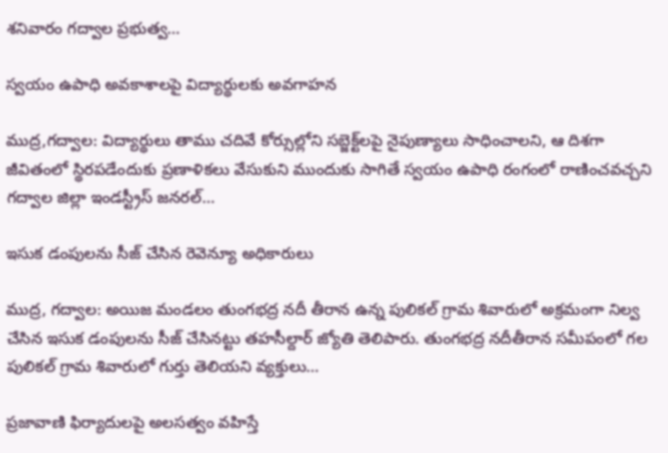శనివారం గద్వాల ప్రభుత్వ…

స్వ‌యం ఉపాధి అవకాశాల‌పై విద్యార్థుల‌కు అవ‌గాహ‌న‌

ముద్ర,గద్వాల: విద్యార్థులు తాము చదివే కోర్సుల్లోని సబ్జెక్ట్‌ల‌పై నైపుణ్యాలు సాధించాలని, ఆ దిశగా జీవితంలో స్థిరపడేందుకు ప్రణాళికలు వేసుకుని ముందుకు సాగితే స్వయం ఉపాధి రంగంలో రాణించవచ్చని గద్వాల జిల్లా ఇండస్ట్రీస్ జనరల్…

ఇసుక డంపులను సీజ్ చేసిన రెవెన్యూ అధికారులు

ముద్ర, గద్వాల: అయిజ మండలం తుంగభద్ర నదీ తీరాన ఉన్న పులికల్ గ్రామ శివారులో అక్రమంగా నిల్వ చేసిన ఇసుక డంపులను సీజ్ చేసినట్టు తహసీల్దార్ జ్యోతి తెలిపారు. తుంగభద్ర నదీతీరాన సమీపంలో గల పులికల్ గ్రామ శివారులో గుర్తు తెలియని వ్యక్తులు…

ప్రజావాణి ఫిర్యాదులపై అలసత్వం వహిస్తే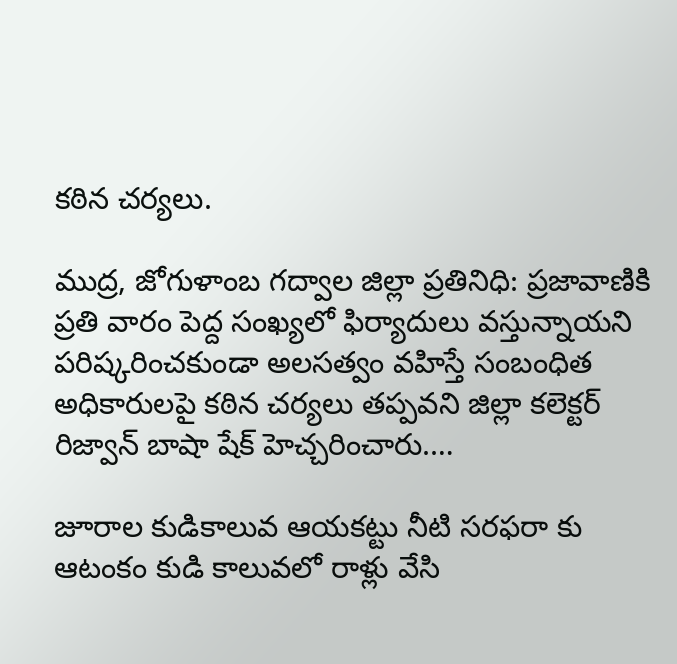కఠిన చర్యలు.

ముద్ర, జోగుళాంబ గద్వాల జిల్లా ప్రతినిధి: ప్రజావాణికి ప్రతి వారం పెద్ద సంఖ్యలో ఫిర్యాదులు వస్తున్నాయని పరిష్కరించకుండా అలసత్వం వహిస్తే సంబంధిత అధికారులపై కఠిన చర్యలు తప్పవని జిల్లా కలెక్టర్ రిజ్వాన్ బాషా షేక్ హెచ్చరించారు.…

జూరాల కుడికాలువ ఆయకట్టు నీటి సరఫరా కు ఆటంకం కుడి కాలువలో రాళ్లు వేసి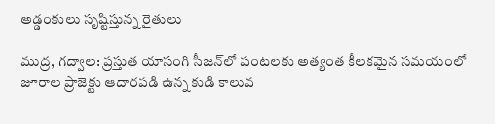అడ్డంకులు సృష్టిస్తున్న రైతులు

ముద్ర, గద్వాల: ప్రస్తుత యాసంగి సీజన్‌లో పంటలకు అత్యంత కీలకమైన సమయంలో జూరాల ప్రాజెక్టు ఆదారపడి ఉన్న కుడి కాలువ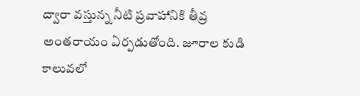ద్వారా వస్తున్న నీటి ప్రవాహానికి తీవ్ర అంతరాయం ఏర్పడుతోంది. జూరాల కుడి కాలువలో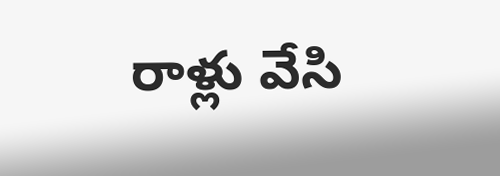రాళ్లు వేసి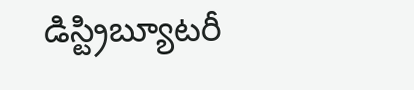డిస్ట్రిబ్యూటరీ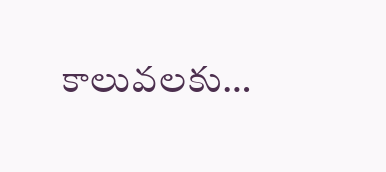కాలువలకు…